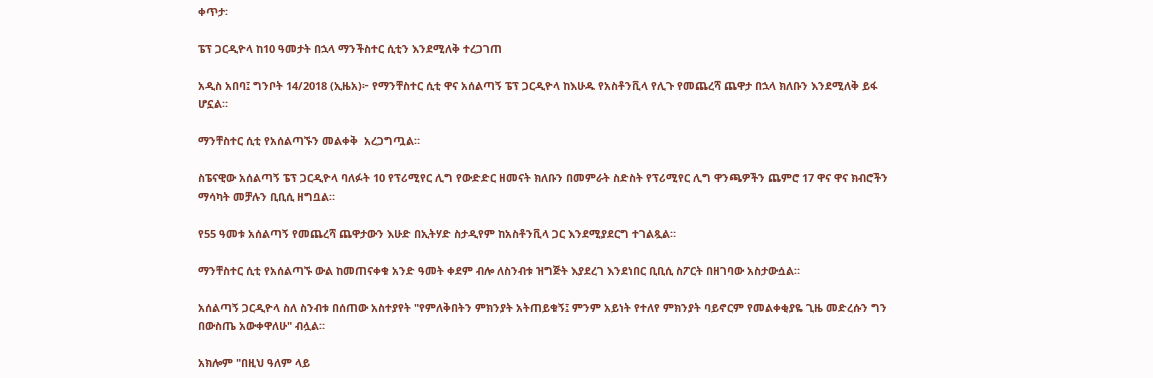ቀጥታ፡

ፔፕ ጋርዲዮላ ከ10 ዓመታት በኋላ ማንችስተር ሲቲን እንደሚለቅ ተረጋገጠ

አዲስ አበባ፤ ግንቦት 14/2018 (ኢዜአ)፦ የማንቸስተር ሲቲ ዋና አሰልጣኝ ፔፕ ጋርዲዮላ ከእሁዱ የአስቶንቪላ የሊጉ የመጨረሻ ጨዋታ በኋላ ክለቡን እንደሚለቅ ይፋ ሆኗል።

ማንቸስተር ሲቲ የአሰልጣኙን መልቀቅ  አረጋግጧል።

ስፔናዊው አሰልጣኝ ፔፕ ጋርዲዮላ ባለፉት 10 የፕሪሚየር ሊግ የውድድር ዘመናት ክለቡን በመምራት ስድስት የፕሪሚየር ሊግ ዋንጫዎችን ጨምሮ 17 ዋና ዋና ክብሮችን ማሳካት መቻሉን ቢቢሲ ዘግቧል።

የ55 ዓመቱ አሰልጣኝ የመጨረሻ ጨዋታውን እሁድ በኢትሃድ ስታዲየም ከአስቶንቪላ ጋር እንደሚያደርግ ተገልጿል።

ማንቸስተር ሲቲ የአሰልጣኙ ውል ከመጠናቀቁ አንድ ዓመት ቀደም ብሎ ለስንብቱ ዝግጅት እያደረገ እንደነበር ቢቢሲ ስፖርት በዘገባው አስታውሷል።

አሰልጣኝ ጋርዲዮላ ስለ ስንብቱ በሰጠው አስተያየት "የምለቅበትን ምክንያት አትጠይቁኝ፤ ምንም አይነት የተለየ ምክንያት ባይኖርም የመልቀቂያዬ ጊዜ መድረሱን ግን በውስጤ አውቀዋለሁ" ብሏል።

አክሎም "በዚህ ዓለም ላይ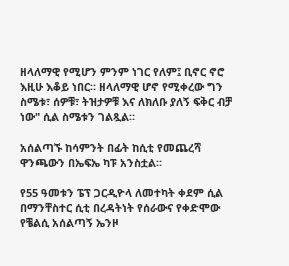ዘላለማዊ የሚሆን ምንም ነገር የለም፤ ቢኖር ኖሮ እዚሁ እቆይ ነበር። ዘላለማዊ ሆኖ የሚቀረው ግን ስሜቱ፣ ሰዎቹ፣ ትዝታዎቹ እና ለክለቡ ያለኝ ፍቅር ብቻ ነው" ሲል ስሜቱን ገልጿል።

አሰልጣኙ ከሳምንት በፊት ከሲቲ የመጨረሻ ዋንጫውን በኤፍኤ ካፑ አንስቷል።

የ55 ዓመቱን ፔፕ ጋርዲዮላ ለመተካት ቀደም ሲል በማንቸስተር ሲቲ በረዳትነት የሰራውና የቀድሞው የቼልሲ አሰልጣኝ ኤንዞ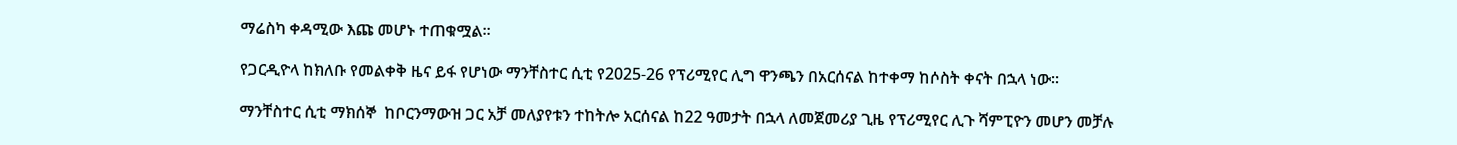ማሬስካ ቀዳሚው እጩ መሆኑ ተጠቁሟል።

የጋርዲዮላ ከክለቡ የመልቀቅ ዜና ይፋ የሆነው ማንቸስተር ሲቲ የ2025-26 የፕሪሚየር ሊግ ዋንጫን በአርሰናል ከተቀማ ከሶስት ቀናት በኋላ ነው።

ማንቸስተር ሲቲ ማክሰኞ  ከቦርንማውዝ ጋር አቻ መለያየቱን ተከትሎ አርሰናል ከ22 ዓመታት በኋላ ለመጀመሪያ ጊዜ የፕሪሚየር ሊጉ ሻምፒዮን መሆን መቻሉ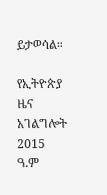ይታወሳል።

የኢትዮጵያ ዜና አገልግሎት
2015
ዓ.ም